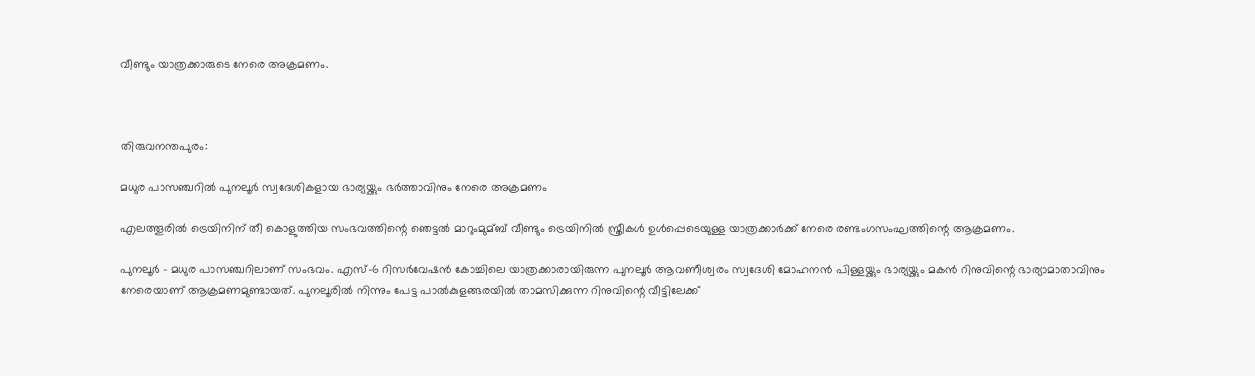വീണ്ടും യാത്രക്കാരുടെ നേരെ അക്രമണം.



തിരുവനന്തപുരം:

മധുര പാസഞ്ചറിൽ പുനലൂർ സ്വദേശികളായ ഭാര്യയ്ക്കും ഭർത്താവിനും നേരെ അക്രമണം

എലത്തൂരില്‍ ട്രെയിനിന് തീ കൊളുത്തിയ സംഭവത്തിന്റെ ഞെട്ടല്‍ മാറുംമുമ്ബ് വീണ്ടും ട്രെയിനില്‍ സ്ത്രീകള്‍ ഉള്‍പ്പെടെയുള്ള യാത്രക്കാര്‍ക്ക് നേരെ രണ്ടംഗസംഘത്തിന്റെ ആക്രമണം.

പുനലൂര്‍ - മധുര പാസഞ്ചറിലാണ് സംഭവം. എസ്-6 റിസര്‍വേഷന്‍ കോച്ചിലെ യാത്രക്കാരായിരുന്ന പുനലൂര്‍ ആവണീശ്വരം സ്വദേശി മോഹനന്‍ പിള്ളയ്ക്കും ഭാര്യയ്ക്കും മകന്‍ റിനുവിന്റെ ഭാര്യാമാതാവിനും നേരെയാണ് ആക്രമണമുണ്ടായത്. പുനലൂരില്‍ നിന്നും പേട്ട പാല്‍കുളങ്ങരയില്‍ താമസിക്കുന്ന റിനുവിന്റെ വീട്ടിലേക്ക്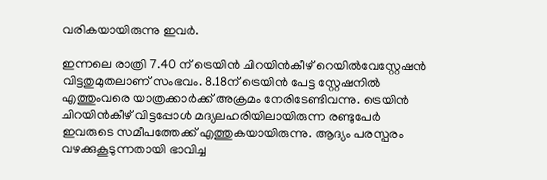വരികയായിരുന്നു ഇവര്‍.

ഇന്നലെ രാത്രി 7.40 ന് ട്രെയിന്‍ ചിറയിന്‍കീഴ് റെയില്‍വേസ്റ്റേഷന്‍ വിട്ടതുമുതലാണ് സംഭവം. 8.18ന് ട്രെയിന്‍ പേട്ട സ്റ്റേഷനില്‍ എത്തുംവരെ യാത്രക്കാര്‍ക്ക് അക്രമം നേരിടേണ്ടിവന്നു. ട്രെയിന്‍ ചിറയിന്‍കീഴ് വിട്ടപ്പോള്‍ മദ്യലഹരിയിലായിരുന്ന രണ്ടുപേര്‍ ഇവരുടെ സമീപത്തേക്ക് എത്തുകയായിരുന്നു. ആദ്യം പരസ്പരം വഴക്കുകൂടുന്നതായി ഭാവിച്ച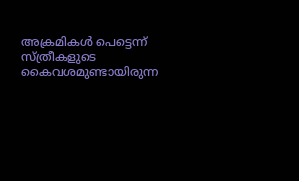അക്രമികള്‍ പെട്ടെന്ന് സ്ത്രീകളുടെ കൈവശമുണ്ടായിരുന്ന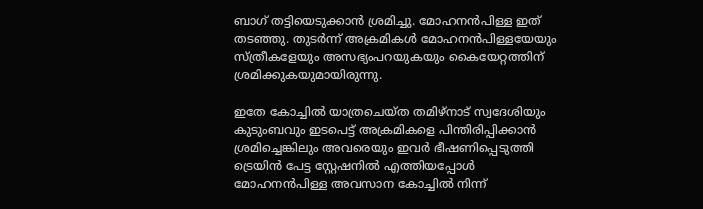ബാഗ് തട്ടിയെടുക്കാന്‍ ശ്രമിച്ചു. മോഹനന്‍പിള്ള ഇത് തടഞ്ഞു. തുടര്‍ന്ന് അക്രമികള്‍ മോഹനന്‍പിള്ളയേയും സ്ത്രീകളേയും അസഭ്യംപറയുകയും കൈയേറ്റത്തിന് ശ്രമിക്കുകയുമായിരുന്നു.

ഇതേ കോച്ചില്‍ യാത്രചെയ്ത തമിഴ്നാട് സ്വദേശിയും കുടുംബവും ഇടപെട്ട് അക്രമികളെ പിന്തിരിപ്പിക്കാന്‍ ശ്രമിച്ചെങ്കിലും അവരെയും ഇവര്‍ ഭീഷണിപ്പെടുത്തി ട്രെയിന്‍ പേട്ട സ്റ്റേഷനില്‍ എത്തിയപ്പോള്‍ മോഹനന്‍പിള്ള അവസാന കോച്ചില്‍ നിന്ന്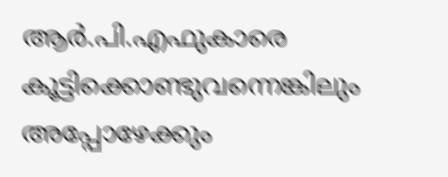ആര്‍.പി.എഫുകാരെ കൂട്ടിക്കൊണ്ടുവന്നെങ്കിലും അപ്പോഴേക്കും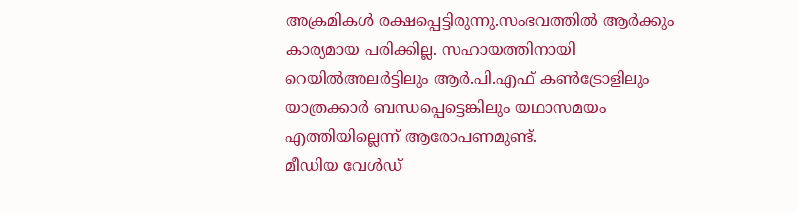അക്രമികള്‍ രക്ഷപ്പെട്ടിരുന്നു.സംഭവത്തില്‍ ആര്‍ക്കും കാര്യമായ പരിക്കില്ല. സഹായത്തിനായി റെയില്‍അലര്‍ട്ടിലും ആര്‍.പി.എഫ് കണ്‍ട്രോളിലും യാത്രക്കാര്‍ ബന്ധപ്പെട്ടെങ്കിലും യഥാസമയം എത്തിയില്ലെന്ന് ആരോപണമുണ്ട്.
മീഡിയ വേൾഡ്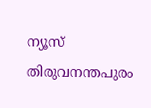ന്യൂസ് തിരുവനന്തപുരം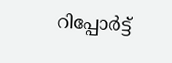റിപ്പോർട്ട്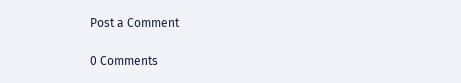Post a Comment

0 Comments